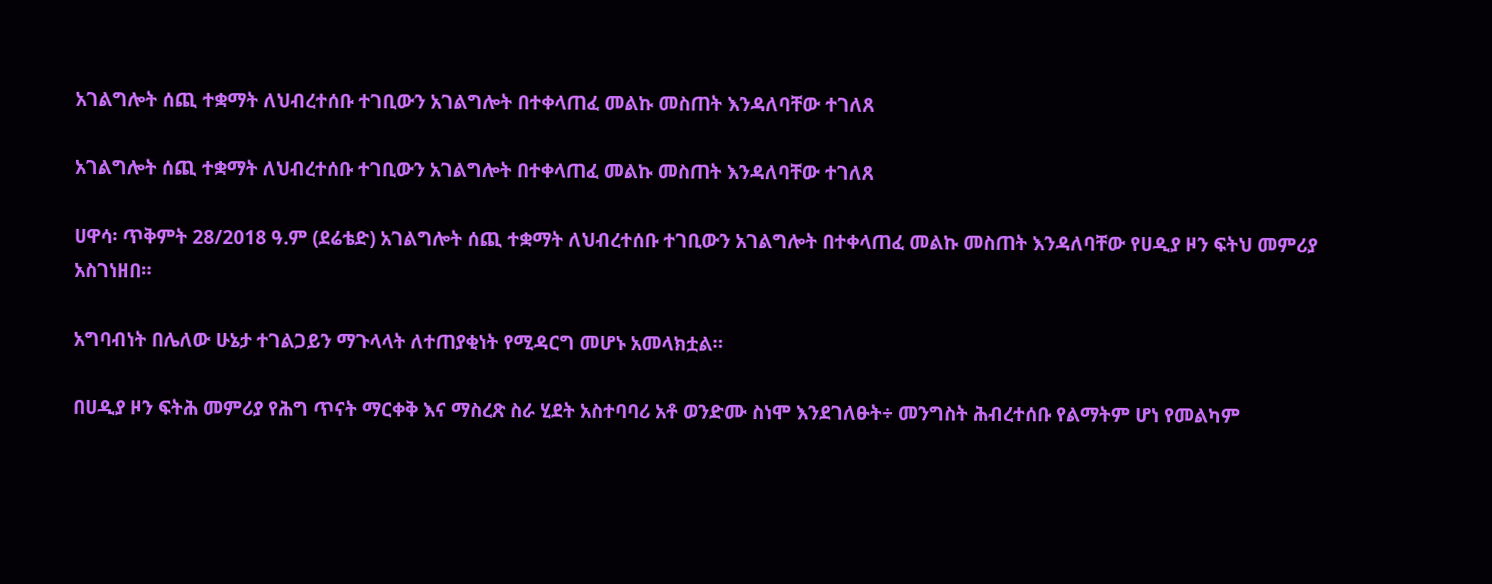አገልግሎት ሰጪ ተቋማት ለህብረተሰቡ ተገቢውን አገልግሎት በተቀላጠፈ መልኩ መስጠት እንዳለባቸው ተገለጸ

አገልግሎት ሰጪ ተቋማት ለህብረተሰቡ ተገቢውን አገልግሎት በተቀላጠፈ መልኩ መስጠት እንዳለባቸው ተገለጸ

ሀዋሳ፡ ጥቅምት 28/2018 ዓ.ም (ደሬቴድ) አገልግሎት ሰጪ ተቋማት ለህብረተሰቡ ተገቢውን አገልግሎት በተቀላጠፈ መልኩ መስጠት እንዳለባቸው የሀዲያ ዞን ፍትህ መምሪያ አስገነዘበ።

አግባብነት በሌለው ሁኔታ ተገልጋይን ማጉላላት ለተጠያቂነት የሚዳርግ መሆኑ አመላክቷል።

በሀዲያ ዞን ፍትሕ መምሪያ የሕግ ጥናት ማርቀቅ እና ማስረጽ ስራ ሂደት አስተባባሪ አቶ ወንድሙ ስነሞ እንደገለፁት÷ መንግስት ሕብረተሰቡ የልማትም ሆነ የመልካም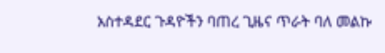አስተዳደር ጉዳዮችን ባጠረ ጊዜና ጥራት ባለ መልኩ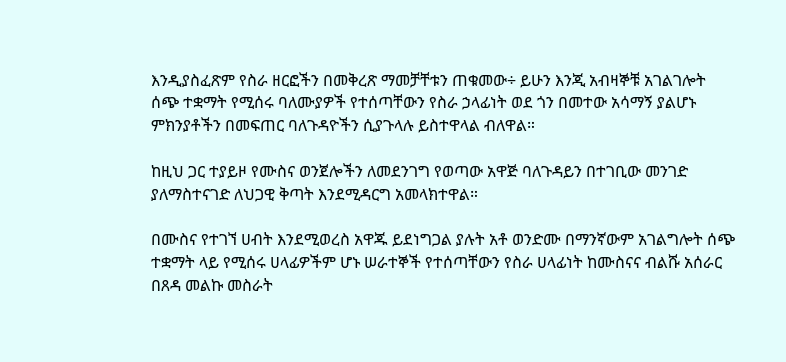እንዲያስፈጽም የስራ ዘርፎችን በመቅረጽ ማመቻቸቱን ጠቁመው÷ ይሁን እንጂ አብዛኞቹ አገልገሎት ሰጭ ተቋማት የሚሰሩ ባለሙያዎች የተሰጣቸውን የስራ ኃላፊነት ወደ ጎን በመተው አሳማኝ ያልሆኑ ምክንያቶችን በመፍጠር ባለጉዳዮችን ሲያጉላሉ ይስተዋላል ብለዋል።

ከዚህ ጋር ተያይዞ የሙስና ወንጀሎችን ለመደንገግ የወጣው አዋጅ ባለጉዳይን በተገቢው መንገድ ያለማስተናገድ ለህጋዊ ቅጣት እንደሚዳርግ አመላክተዋል።

በሙስና የተገኘ ሀብት እንደሚወረስ አዋጁ ይደነግጋል ያሉት አቶ ወንድሙ በማንኛውም አገልግሎት ሰጭ ተቋማት ላይ የሚሰሩ ሀላፊዎችም ሆኑ ሠራተኞች የተሰጣቸውን የስራ ሀላፊነት ከሙስናና ብልሹ አሰራር በጸዳ መልኩ መስራት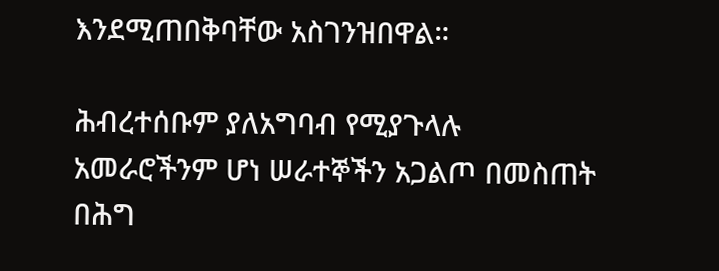እንደሚጠበቅባቸው አስገንዝበዋል።

ሕብረተሰቡም ያለአግባብ የሚያጉላሉ አመራሮችንም ሆነ ሠራተኞችን አጋልጦ በመስጠት በሕግ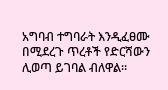አግባብ ተግባራት እንዲፈፀሙ በሚደረጉ ጥረቶች የድርሻውን ሊወጣ ይገባል ብለዋል።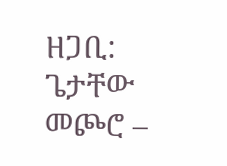ዘጋቢ: ጌታቸው መጮሮ –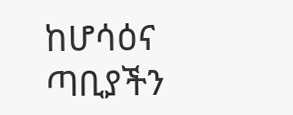ከሆሳዕና ጣቢያችን